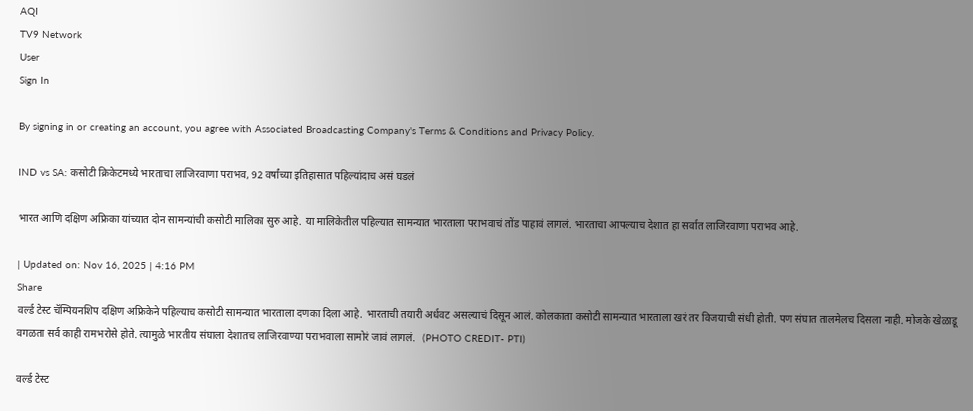AQI
TV9 Network
User
Sign In

By signing in or creating an account, you agree with Associated Broadcasting Company's Terms & Conditions and Privacy Policy.

IND vs SA: कसोटी क्रिकेटमध्ये भारताचा लाजिरवाणा पराभव, 92 वर्षांच्या इतिहासात पहिल्यांदाच असं घडलं

भारत आणि दक्षिण अफ्रिका यांच्यात दोन सामन्यांची कसोटी मालिका सुरु आहे. या मालिकेतील पहिल्यात सामन्यात भारताला पराभवाचं तोंड पाहावं लागलं. भारताचा आपल्याच देशात हा सर्वात लाजिरवाणा पराभव आहे.

| Updated on: Nov 16, 2025 | 4:16 PM
Share
वर्ल्ड टेस्ट चॅम्पियनशिप दक्षिण अफ्रिकेने पहिल्याच कसोटी सामन्यात भारताला दणका दिला आहे. भारताची तयारी अर्धवट असल्याचं दिसून आलं. कोलकाता कसोटी सामन्यात भारताला खरं तर विजयाची संधी होती. पण संघात तालमेलच दिसला नाही. मोजके खेळाडू वगळता सर्व काही रामभरोसे होते. त्यामुळे भारतीय संघाला देशातच लाजिरवाण्या पराभवाला सामोरं जावं लागलं.   (PHOTO CREDIT- PTI)

वर्ल्ड टेस्ट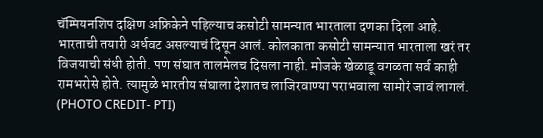चॅम्पियनशिप दक्षिण अफ्रिकेने पहिल्याच कसोटी सामन्यात भारताला दणका दिला आहे. भारताची तयारी अर्धवट असल्याचं दिसून आलं. कोलकाता कसोटी सामन्यात भारताला खरं तर विजयाची संधी होती. पण संघात तालमेलच दिसला नाही. मोजके खेळाडू वगळता सर्व काही रामभरोसे होते. त्यामुळे भारतीय संघाला देशातच लाजिरवाण्या पराभवाला सामोरं जावं लागलं. (PHOTO CREDIT- PTI)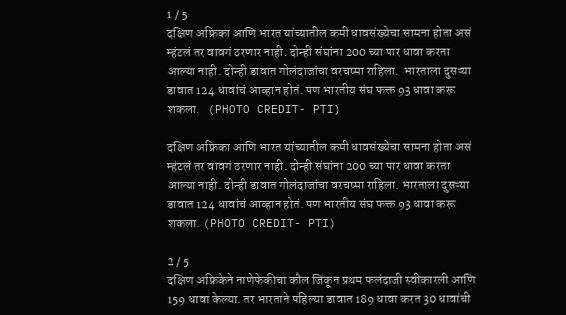1 / 5
दक्षिण अफ्रिका आणि भारत यांच्यातील कमी धावसंख्येचा सामना होता असं म्हंटलं तर वावगं ठरणार नाही. दोन्ही संघांना 200 च्या पार धावा करता आल्या नाही. दोन्ही डावात गोलंदाजांचा वरचष्मा राहिला.  भारताला दुसऱ्या डावात 124 धावांचं आव्हान होतं. पण भारतीय संघ फक्त 93 धावा करू शकला.   (PHOTO CREDIT- PTI)

दक्षिण अफ्रिका आणि भारत यांच्यातील कमी धावसंख्येचा सामना होता असं म्हंटलं तर वावगं ठरणार नाही. दोन्ही संघांना 200 च्या पार धावा करता आल्या नाही. दोन्ही डावात गोलंदाजांचा वरचष्मा राहिला. भारताला दुसऱ्या डावात 124 धावांचं आव्हान होतं. पण भारतीय संघ फक्त 93 धावा करू शकला. (PHOTO CREDIT- PTI)

2 / 5
दक्षिण अफ्रिकेने नाणेफेकीचा कौल जिंकून प्रथम फलंदाजी स्वीकारली आणि 159 धावा केल्या. तर भारताने पहिल्या डावात 189 धावा करत 30 धावांची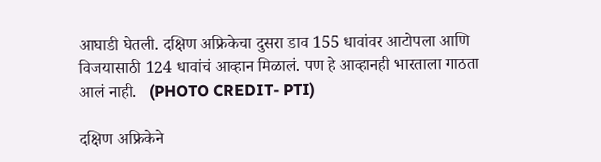आघाडी घेतली. दक्षिण अफ्रिकेचा दुसरा डाव 155 धावांवर आटोपला आणि विजयासाठी 124 धावांचं आव्हान मिळालं. पण हे आव्हानही भारताला गाठता आलं नाही.   (PHOTO CREDIT- PTI)

दक्षिण अफ्रिकेने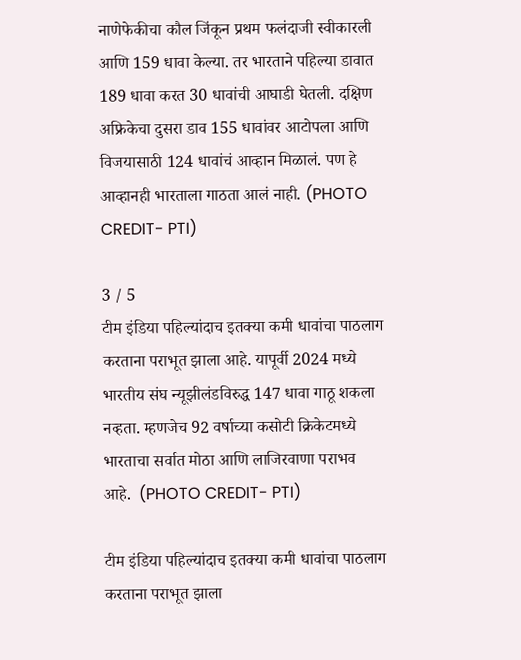नाणेफेकीचा कौल जिंकून प्रथम फलंदाजी स्वीकारली आणि 159 धावा केल्या. तर भारताने पहिल्या डावात 189 धावा करत 30 धावांची आघाडी घेतली. दक्षिण अफ्रिकेचा दुसरा डाव 155 धावांवर आटोपला आणि विजयासाठी 124 धावांचं आव्हान मिळालं. पण हे आव्हानही भारताला गाठता आलं नाही. (PHOTO CREDIT- PTI)

3 / 5
टीम इंडिया पहिल्यांदाच इतक्या कमी धावांचा पाठलाग करताना पराभूत झाला आहे. यापूर्वी 2024 मध्ये भारतीय संघ न्यूझीलंडविरुद्ध 147 धावा गाठू शकला नव्हता. म्हणजेच 92 वर्षाच्या कसोटी क्रिकेटमध्ये भारताचा सर्वात मोठा आणि लाजिरवाणा पराभव आहे.  (PHOTO CREDIT- PTI)

टीम इंडिया पहिल्यांदाच इतक्या कमी धावांचा पाठलाग करताना पराभूत झाला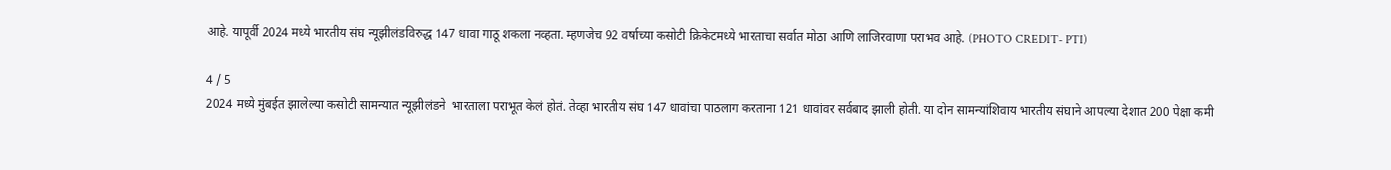आहे. यापूर्वी 2024 मध्ये भारतीय संघ न्यूझीलंडविरुद्ध 147 धावा गाठू शकला नव्हता. म्हणजेच 92 वर्षाच्या कसोटी क्रिकेटमध्ये भारताचा सर्वात मोठा आणि लाजिरवाणा पराभव आहे. (PHOTO CREDIT- PTI)

4 / 5
2024 मध्ये मुंबईत झालेल्या कसोटी सामन्यात न्यूझीलंडने  भारताला पराभूत केलं होतं. तेव्हा भारतीय संघ 147 धावांचा पाठलाग करताना 121 धावांवर सर्वबाद झाली होती. या दोन सामन्यांशिवाय भारतीय संघाने आपल्या देशात 200 पेक्षा कमी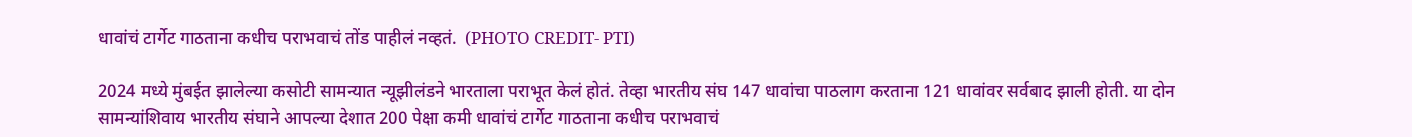धावांचं टार्गेट गाठताना कधीच पराभवाचं तोंड पाहीलं नव्हतं.  (PHOTO CREDIT- PTI)

2024 मध्ये मुंबईत झालेल्या कसोटी सामन्यात न्यूझीलंडने भारताला पराभूत केलं होतं. तेव्हा भारतीय संघ 147 धावांचा पाठलाग करताना 121 धावांवर सर्वबाद झाली होती. या दोन सामन्यांशिवाय भारतीय संघाने आपल्या देशात 200 पेक्षा कमी धावांचं टार्गेट गाठताना कधीच पराभवाचं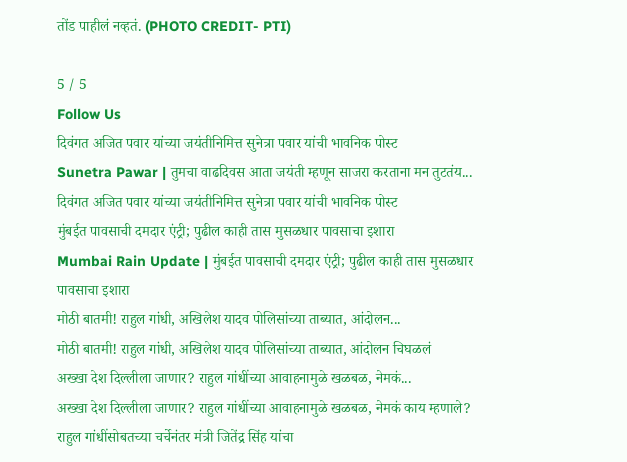तोंड पाहीलं नव्हतं. (PHOTO CREDIT- PTI)

5 / 5
Follow Us
दिवंगत अजित पवार यांच्या जयंतीनिमित्त सुनेत्रा पवार यांची भावनिक पोस्ट
Sunetra Pawar | तुमचा वाढदिवस आता जयंती म्हणून साजरा करताना मन तुटतंय... दिवंगत अजित पवार यांच्या जयंतीनिमित्त सुनेत्रा पवार यांची भावनिक पोस्ट
मुंबईत पावसाची दमदार एंट्री; पुढील काही तास मुसळधार पावसाचा इशारा
Mumbai Rain Update | मुंबईत पावसाची दमदार एंट्री; पुढील काही तास मुसळधार पावसाचा इशारा
मोठी बातमी! राहुल गांधी, अखिलेश यादव पोलिसांच्या ताब्यात, आंदोलन...
मोठी बातमी! राहुल गांधी, अखिलेश यादव पोलिसांच्या ताब्यात, आंदोलन चिघळलं
अख्खा देश दिल्लीला जाणार? राहुल गांधींच्या आवाहनामुळे खळबळ, नेमकं...
अख्खा देश दिल्लीला जाणार? राहुल गांधींच्या आवाहनामुळे खळबळ, नेमकं काय म्हणाले?
राहुल गांधींसोबतच्या चर्चेनंतर मंत्री जितेंद्र सिंह यांचा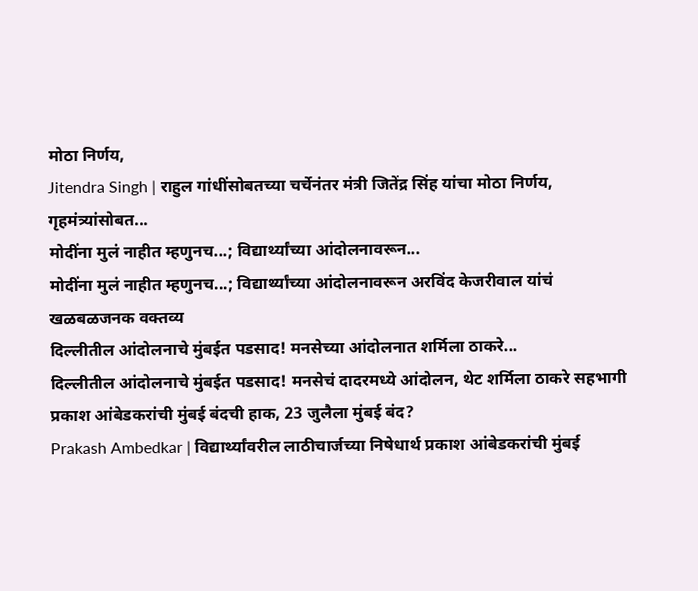मोठा निर्णय,
Jitendra Singh | राहुल गांधींसोबतच्या चर्चेनंतर मंत्री जितेंद्र सिंह यांचा मोठा निर्णय, गृहमंत्र्यांसोबत...
मोदींना मुलं नाहीत म्हणुनच...; विद्यार्थ्यांच्या आंदोलनावरून...
मोदींना मुलं नाहीत म्हणुनच...; विद्यार्थ्यांच्या आंदोलनावरून अरविंद केजरीवाल यांचं खळबळजनक वक्तव्य
दिल्लीतील आंदोलनाचे मुंबईत पडसाद! मनसेच्या आंदोलनात शर्मिला ठाकरे...
दिल्लीतील आंदोलनाचे मुंबईत पडसाद! मनसेचं दादरमध्ये आंदोलन, थेट शर्मिला ठाकरे सहभागी
प्रकाश आंबेडकरांची मुंबई बंदची हाक, 23 जुलैला मुंबई बंद?
Prakash Ambedkar | विद्यार्थ्यांवरील लाठीचार्जच्या निषेधार्थ प्रकाश आंबेडकरांची मुंबई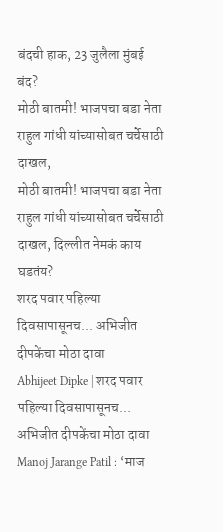बंदची हाक, 23 जुलैला मुंबई बंद?
मोठी बातमी! भाजपचा बडा नेता राहुल गांधी यांच्यासोबत चर्चेसाठी दाखल,
मोठी बातमी! भाजपचा बडा नेता राहुल गांधी यांच्यासोबत चर्चेसाठी दाखल, दिल्लीत नेमकं काय घडतंय?
शरद पवार पहिल्या दिवसापासूनच... अभिजीत दीपकेंचा मोठा दावा
Abhijeet Dipke | शरद पवार पहिल्या दिवसापासूनच... अभिजीत दीपकेंचा मोठा दावा
Manoj Jarange Patil : ‘माज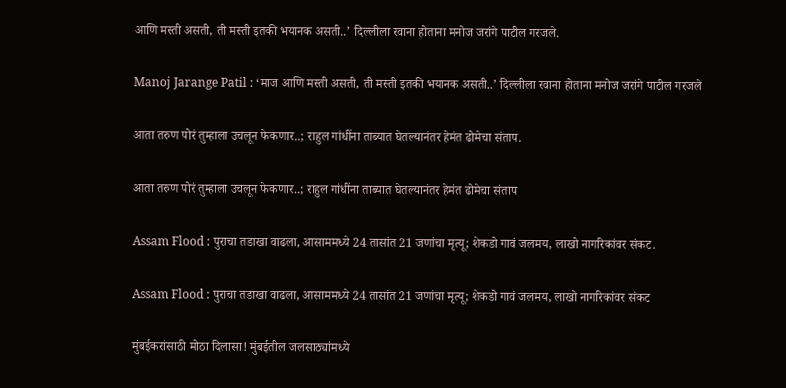आणि मस्ती असती, ती मस्ती इतकी भयानक असती..’ दिल्लीला रवाना होताना मनोज जरांगे पाटील गरजले.

Manoj Jarange Patil : ‘माज आणि मस्ती असती, ती मस्ती इतकी भयानक असती..’ दिल्लीला रवाना होताना मनोज जरांगे पाटील गरजले

आता तरुण पोरं तुम्हाला उचलून फेकणार..; राहुल गांधींना ताब्यात घेतल्यानंतर हेमंत ढोमेचा संताप.

आता तरुण पोरं तुम्हाला उचलून फेकणार..; राहुल गांधींना ताब्यात घेतल्यानंतर हेमंत ढोमेचा संताप

Assam Flood : पुराचा तडाखा वाढला, आसाममध्ये 24 तासांत 21 जणांचा मृत्यू; शेकडो गावं जलमय, लाखो नागरिकांवर संकट.

Assam Flood : पुराचा तडाखा वाढला, आसाममध्ये 24 तासांत 21 जणांचा मृत्यू; शेकडो गावं जलमय, लाखो नागरिकांवर संकट

मुंबईकरांसाठी मोठा दिलासा! मुंबईतील जलसाठ्यांमध्ये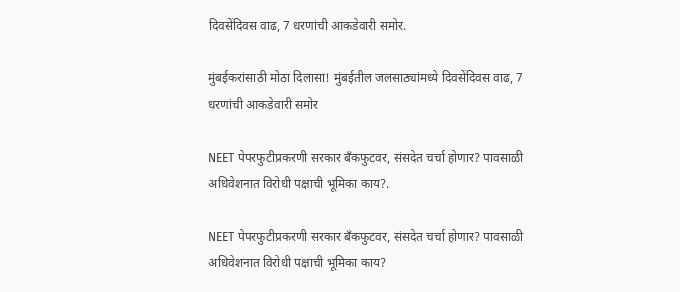दिवसेंदिवस वाढ, 7 धरणांची आकडेवारी समोर.

मुंबईकरांसाठी मोठा दिलासा! मुंबईतील जलसाठ्यांमध्ये दिवसेंदिवस वाढ, 7 धरणांची आकडेवारी समोर

NEET पेपरफुटीप्रकरणी सरकार बँकफुटवर, संसदेत चर्चा होणार? पावसाळी अधिवेशनात विरोधी पक्षाची भूमिका काय?.

NEET पेपरफुटीप्रकरणी सरकार बँकफुटवर, संसदेत चर्चा होणार? पावसाळी अधिवेशनात विरोधी पक्षाची भूमिका काय?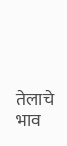तेलाचे भाव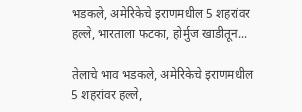भडकले, अमेरिकेचे इराणमधील 5 शहरांवर हल्ले, भारताला फटका, होर्मुज खाडीतून...

तेलाचे भाव भडकले, अमेरिकेचे इराणमधील 5 शहरांवर हल्ले,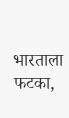भारताला फटका,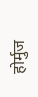होर्मुज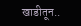खाडीतून..